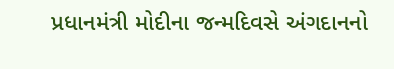પ્રધાનમંત્રી મોદીના જન્મદિવસે અંગદાનનો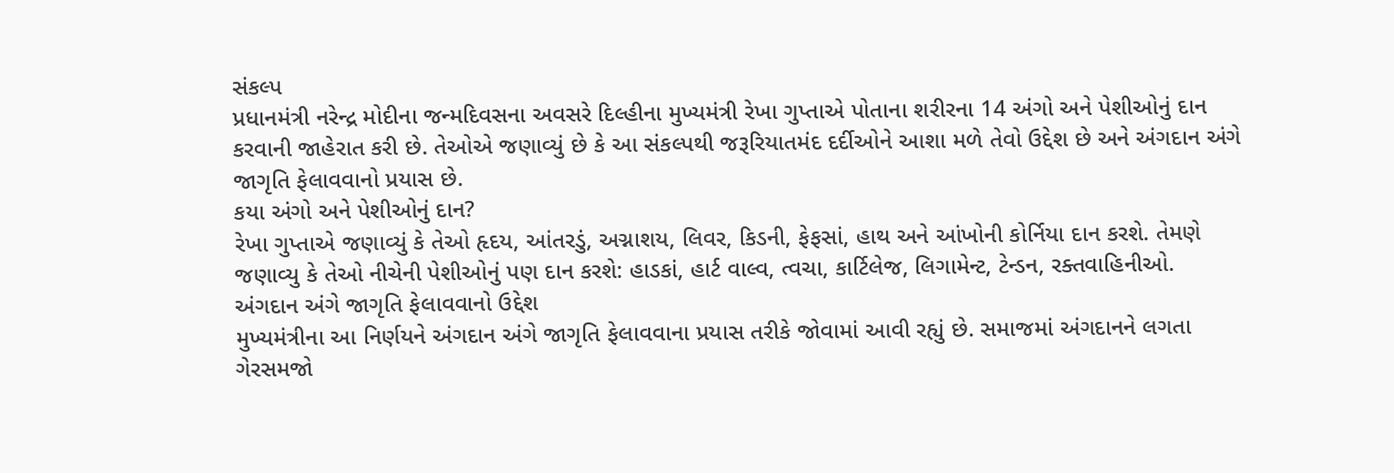સંકલ્પ
પ્રધાનમંત્રી નરેન્દ્ર મોદીના જન્મદિવસના અવસરે દિલ્હીના મુખ્યમંત્રી રેખા ગુપ્તાએ પોતાના શરીરના 14 અંગો અને પેશીઓનું દાન કરવાની જાહેરાત કરી છે. તેઓએ જણાવ્યું છે કે આ સંકલ્પથી જરૂરિયાતમંદ દર્દીઓને આશા મળે તેવો ઉદ્દેશ છે અને અંગદાન અંગે જાગૃતિ ફેલાવવાનો પ્રયાસ છે.
કયા અંગો અને પેશીઓનું દાન?
રેખા ગુપ્તાએ જણાવ્યું કે તેઓ હૃદય, આંતરડું, અગ્નાશય, લિવર, કિડની, ફેફસાં, હાથ અને આંખોની કોર્નિયા દાન કરશે. તેમણે જણાવ્યુ કે તેઓ નીચેની પેશીઓનું પણ દાન કરશે: હાડકાં, હાર્ટ વાલ્વ, ત્વચા, કાર્ટિલેજ, લિગામેન્ટ, ટેન્ડન, રક્તવાહિનીઓ.
અંગદાન અંગે જાગૃતિ ફેલાવવાનો ઉદ્દેશ
મુખ્યમંત્રીના આ નિર્ણયને અંગદાન અંગે જાગૃતિ ફેલાવવાના પ્રયાસ તરીકે જોવામાં આવી રહ્યું છે. સમાજમાં અંગદાનને લગતા ગેરસમજો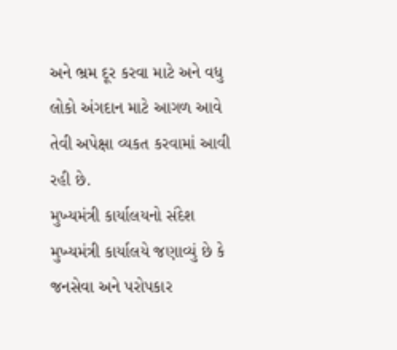અને ભ્રમ દૂર કરવા માટે અને વધુ લોકો અંગદાન માટે આગળ આવે તેવી અપેક્ષા વ્યકત કરવામાં આવી રહી છે.
મુખ્યમંત્રી કાર્યાલયનો સંદેશ
મુખ્યમંત્રી કાર્યાલયે જણાવ્યું છે કે જનસેવા અને પરોપકાર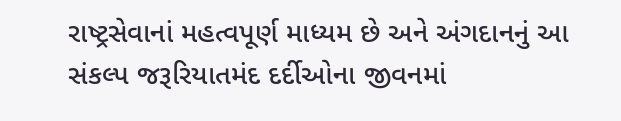રાષ્ટ્રસેવાનાં મહત્વપૂર્ણ માધ્યમ છે અને અંગદાનનું આ સંકલ્પ જરૂરિયાતમંદ દર્દીઓના જીવનમાં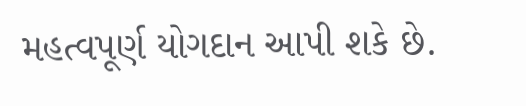મહત્વપૂર્ણ યોગદાન આપી શકે છે.